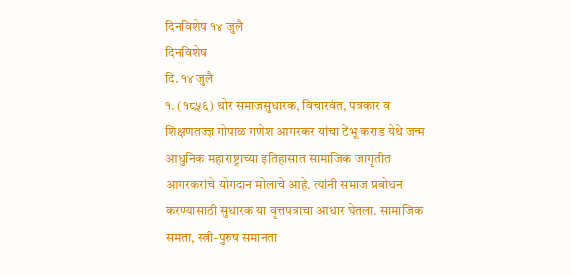दिनविशेष १४ जुलै
दिनविशेष
दि. १४ जुलै
१. (१८५६) थोर समाजसुधारक, विचारवंत, पत्रकार व शिक्षणतज्ज्ञ गोपाळ गणेश आगरकर यांचा टेंभू कराड येथे जन्म
आधुनिक महाराष्ट्राच्या इतिहासात सामाजिक जागृतीत आगरकरांचे योगदान मोलाचे आहे. त्यांनी समाज प्रबोधन करण्यासाठी सुधारक या वृत्तपत्राचा आधार घेतला. सामाजिक समता, स्त्री-पुरुष समानता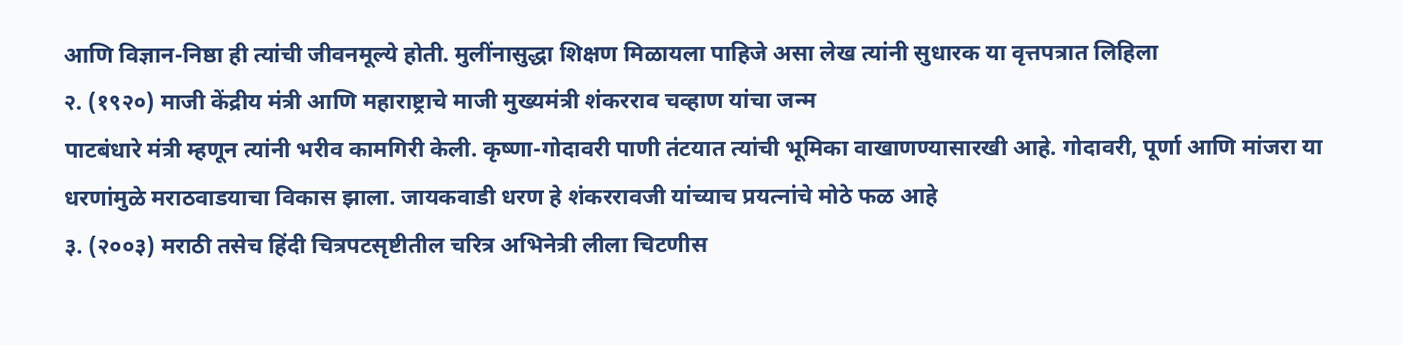आणि विज्ञान-निष्ठा ही त्यांची जीवनमूल्ये होती. मुलींनासुद्धा शिक्षण मिळायला पाहिजे असा लेख त्यांनी सुधारक या वृत्तपत्रात लिहिला
२. (१९२०) माजी केंद्रीय मंत्री आणि महाराष्ट्राचे माजी मुख्यमंत्री शंकरराव चव्हाण यांचा जन्म
पाटबंधारे मंत्री म्हणून त्यांनी भरीव कामगिरी केली. कृष्णा-गोदावरी पाणी तंटयात त्यांची भूमिका वाखाणण्यासारखी आहे. गोदावरी, पूर्णा आणि मांजरा या धरणांमुळे मराठवाडयाचा विकास झाला. जायकवाडी धरण हे शंकररावजी यांच्याच प्रयत्नांचे मोठे फळ आहे
३. (२००३) मराठी तसेच हिंदी चित्रपटसृष्टीतील चरित्र अभिनेत्री लीला चिटणीस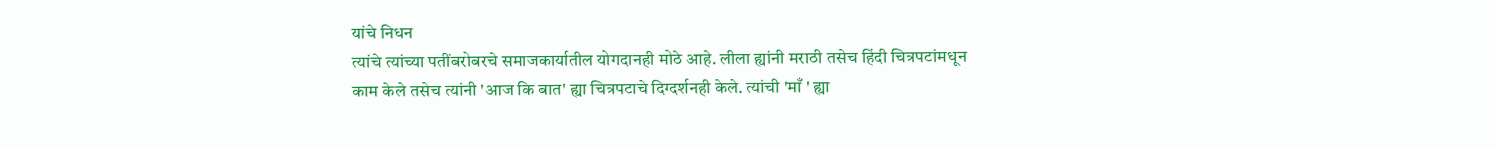यांचे निधन
त्यांचे त्यांच्या पतींबरोबरचे समाजकार्यातील योगदानही मोठे आहे. लीला ह्यांनी मराठी तसेच हिंदी चित्रपटांमधून काम केले तसेच त्यांनी 'आज कि बात' ह्या चित्रपटाचे दिग्दर्शनही केले. त्यांची 'माँ ' ह्या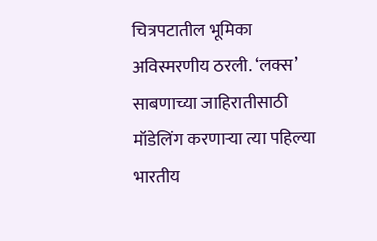चित्रपटातील भूमिका अविस्मरणीय ठरली. ‘लक्स’ साबणाच्या जाहिरातीसाठी मॉडेलिंग करणाऱ्या त्या पहिल्या भारतीय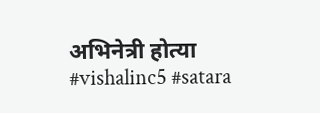अभिनेत्री होत्या
#vishalinc5 #satara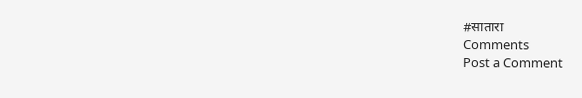#सातारा
Comments
Post a Comment